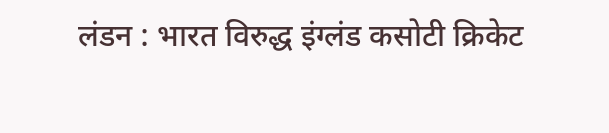लंडन : भारत विरुद्ध इंग्लंड कसोटी क्रिकेट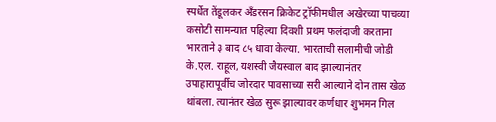स्पर्धेत तेंडूलकर अँडरसन क्रिकेट ट्रॉफीमधील अखेरच्या पाचव्या कसोटी सामन्यात पहिल्या दिवशी प्रथम फलंदाजी करताना भारताने ३ बाद ८५ धावा केल्या. भारताची सलामीची जोडी के.एल. राहूल, यशस्वी जैयस्वाल बाद झाल्यानंतर उपाहारापूर्वीच जोरदार पावसाच्या सरी आल्याने दोन तास खेळ थांबला. त्यानंतर खेळ सुरू झाल्यावर कर्णधार शुभमन गिल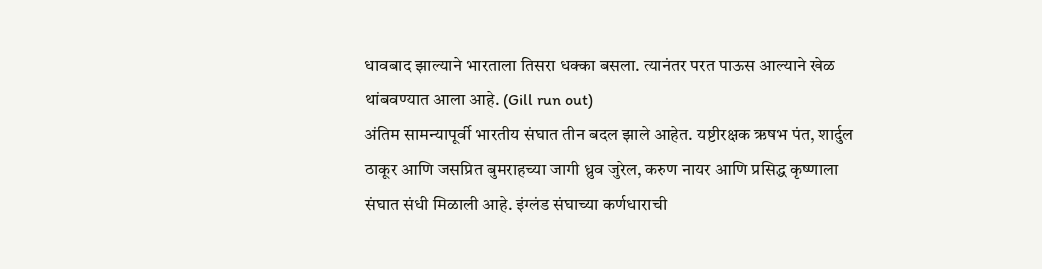धावबाद झाल्याने भारताला तिसरा धक्का बसला. त्यानंतर परत पाऊस आल्याने खेळ थांबवण्यात आला आहे. (Gill run out)
अंतिम सामन्यापूर्वी भारतीय संघात तीन बदल झाले आहेत. यष्टीरक्षक ऋषभ पंत, शार्दुल ठाकूर आणि जसप्रित बुमराहच्या जागी ध्रुव जुरेल, करुण नायर आणि प्रसिद्ध कृष्णाला संघात संधी मिळाली आहे. इंग्लंड संघाच्या कर्णधाराची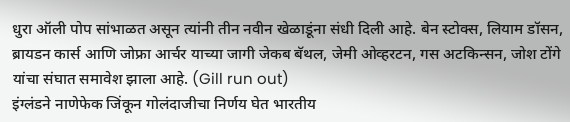धुरा ऑली पोप सांभाळत असून त्यांनी तीन नवीन खेळाडूंना संधी दिली आहे. बेन स्टोक्स, लियाम डॉसन, ब्रायडन कार्स आणि जोफ्रा आर्चर याच्या जागी जेकब बॅथल, जेमी ओव्हरटन, गस अटकिन्सन, जोश टोंगे यांचा संघात समावेश झाला आहे. (Gill run out)
इंग्लंडने नाणेफेक जिंकून गोलंदाजीचा निर्णय घेत भारतीय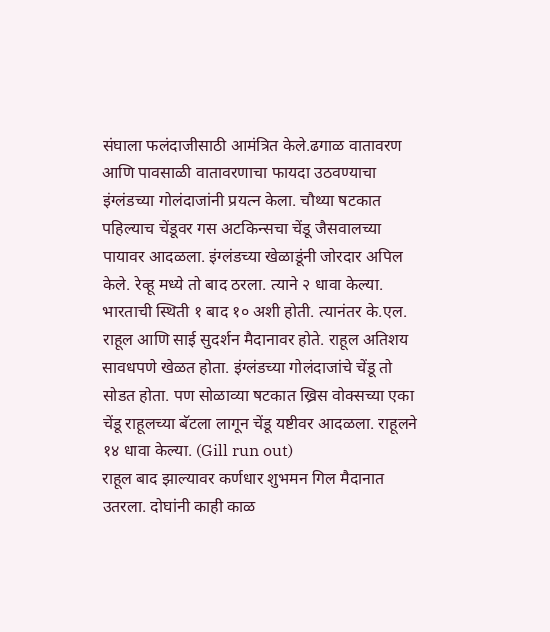संघाला फलंदाजीसाठी आमंत्रित केले.ढगाळ वातावरण आणि पावसाळी वातावरणाचा फायदा उठवण्याचा इंग्लंडच्या गोलंदाजांनी प्रयत्न केला. चौथ्या षटकात पहिल्याच चेंडूवर गस अटकिन्सचा चेंडू जैसवालच्या पायावर आदळला. इंग्लंडच्या खेळाडूंनी जोरदार अपिल केले. रेव्हू मध्ये तो बाद ठरला. त्याने २ धावा केल्या. भारताची स्थिती १ बाद १० अशी होती. त्यानंतर के.एल. राहूल आणि साई सुदर्शन मैदानावर होते. राहूल अतिशय सावधपणे खेळत होता. इंग्लंडच्या गोलंदाजांचे चेंडू तो सोडत होता. पण सोळाव्या षटकात ख्रिस वोक्सच्या एका चेंडू राहूलच्या बॅटला लागून चेंडू यष्टीवर आदळला. राहूलने १४ धावा केल्या. (Gill run out)
राहूल बाद झाल्यावर कर्णधार शुभमन गिल मैदानात उतरला. दोघांनी काही काळ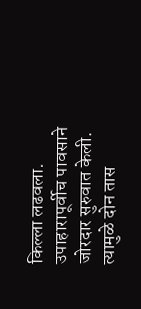किल्ला लढवला. उपाहारापूर्वीच पावसाने जोरदार सुरुवात केली. त्यामुळे दोन तास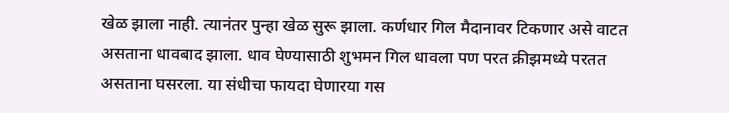खेळ झाला नाही. त्यानंतर पुन्हा खेळ सुरू झाला. कर्णधार गिल मैदानावर टिकणार असे वाटत असताना धावबाद झाला. धाव घेण्यासाठी शुभमन गिल धावला पण परत क्रीझमध्ये परतत असताना घसरला. या संधीचा फायदा घेणारया गस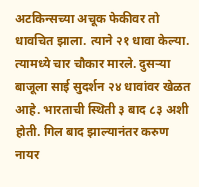अटकिन्सच्या अचूक फेकीवर तो धावचित झाला. त्याने २१ धावा केल्या. त्यामध्ये चार चौकार मारले. दुसऱ्या बाजूला साई सुदर्शन २४ धावांवर खेळत आहे. भारताची स्थिती ३ बाद ८३ अशी होती. गिल बाद झाल्यानंतर करुण नायर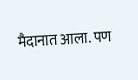मैदानात आला. पण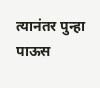त्यानंतर पुन्हा पाऊस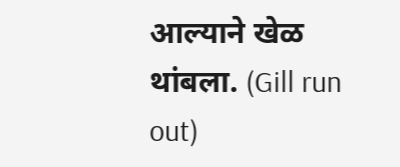आल्याने खेळ थांबला. (Gill run out)